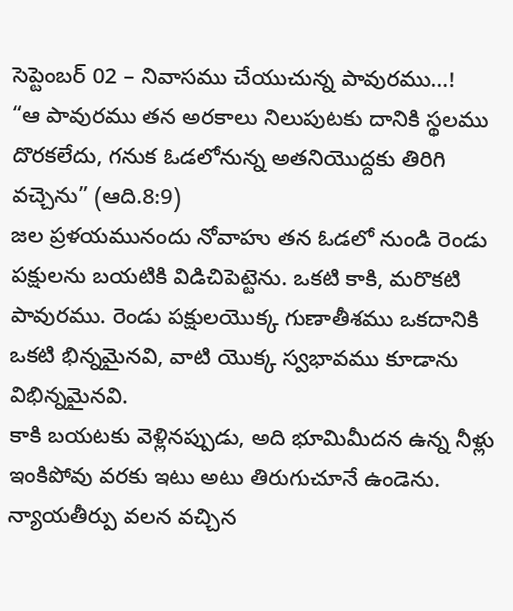సెప్టెంబర్ 02 – నివాసము చేయుచున్న పావురము…!
“ఆ పావురము తన అరకాలు నిలుపుటకు దానికి స్థలము దొరకలేదు, గనుక ఓడలోనున్న అతనియొద్దకు తిరిగి వచ్చెను” (ఆది.8:9)
జల ప్రళయమునందు నోవాహు తన ఓడలో నుండి రెండు పక్షులను బయటికి విడిచిపెట్టెను. ఒకటి కాకి, మరొకటి పావురము. రెండు పక్షులయొక్క గుణాతీశము ఒకదానికి ఒకటి భిన్నమైనవి, వాటి యొక్క స్వభావము కూడాను విభిన్నమైనవి.
కాకి బయటకు వెళ్లినప్పుడు, అది భూమిమీదన ఉన్న నీళ్లు ఇంకిపోవు వరకు ఇటు అటు తిరుగుచూనే ఉండెను. న్యాయతీర్పు వలన వచ్చిన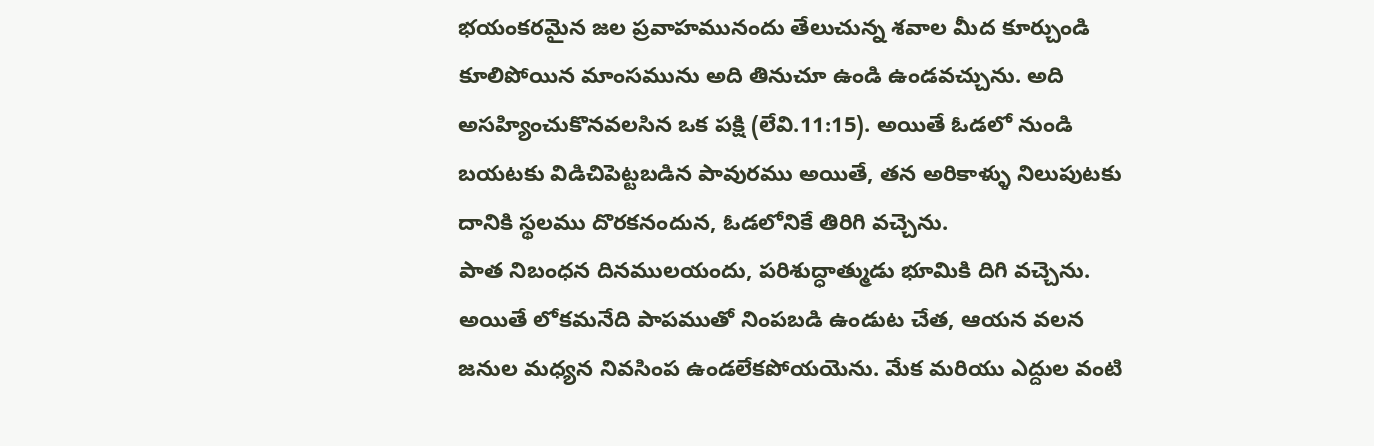భయంకరమైన జల ప్రవాహమునందు తేలుచున్న శవాల మీద కూర్చుండి కూలిపోయిన మాంసమును అది తినుచూ ఉండి ఉండవచ్చును. అది అసహ్యించుకొనవలసిన ఒక పక్షి (లేవి.11:15). అయితే ఓడలో నుండి బయటకు విడిచిపెట్టబడిన పావురము అయితే, తన అరికాళ్ళు నిలుపుటకు దానికి స్థలము దొరకనందున, ఓడలోనికే తిరిగి వచ్చెను.
పాత నిబంధన దినములయందు, పరిశుద్ధాత్ముడు భూమికి దిగి వచ్చెను. అయితే లోకమనేది పాపముతో నింపబడి ఉండుట చేత, ఆయన వలన జనుల మధ్యన నివసింప ఉండలేకపోయయెను. మేక మరియు ఎద్దుల వంటి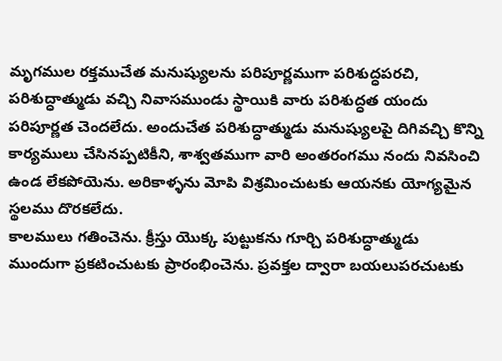మృగముల రక్తముచేత మనుష్యులను పరిపూర్ణముగా పరిశుద్ధపరచి, పరిశుద్ధాత్ముడు వచ్చి నివాసముండు స్థాయికి వారు పరిశుద్ధత యందు పరిపూర్ణత చెందలేదు. అందుచేత పరిశుద్ధాత్ముడు మనుష్యులపై దిగివచ్చి కొన్ని కార్యములు చేసినప్పటికీని, శాశ్వతముగా వారి అంతరంగము నందు నివసించి ఉండ లేకపోయెను. అరికాళ్ళను మోపి విశ్రమించుటకు ఆయనకు యోగ్యమైన స్థలము దొరకలేదు.
కాలములు గతించెను. క్రీస్తు యొక్క పుట్టుకను గూర్చి పరిశుద్ధాత్ముడు ముందుగా ప్రకటించుటకు ప్రారంభించెను. ప్రవక్తల ద్వారా బయలుపరచుటకు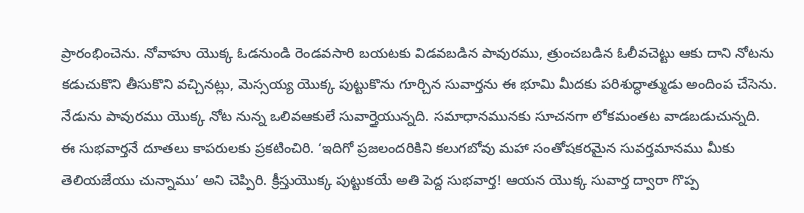ప్రారంభించెను. నోవాహు యొక్క ఓడనుండి రెండవసారి బయటకు విడవబడిన పావురము, త్రుంచబడిన ఓలీవచెట్టు ఆకు దాని నోటను కడుచుకొని తీసుకొని వచ్చినట్లు, మెస్సయ్య యొక్క పుట్టుకొను గూర్చిన సువార్తను ఈ భూమి మీదకు పరిశుద్ధాత్ముడు అందింప చేసెను. నేడును పావురము యొక్క నోట నున్న ఒలివఆకులే సువార్తైయున్నది. సమాధానమునకు సూచనగా లోకమంతట వాడబడుచున్నది.
ఈ సుభవార్తనే దూతలు కాపరులకు ప్రకటించిరి. ‘ఇదిగో ప్రజలందరికిని కలుగబోవు మహా సంతోషకరమైన సువర్తమానము మీకు తెలియజేయు చున్నాము’ అని చెప్పిరి. క్రీస్తుయొక్క పుట్టుకయే అతి పెద్ద సుభవార్త! ఆయన యొక్క సువార్త ద్వారా గొప్ప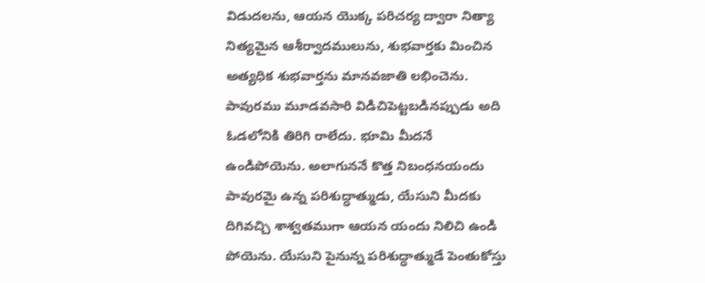విడుదలను, ఆయన యొక్క పరిచర్య ద్వారా నిత్యా నిత్యమైన ఆశీర్వాదములును, శుభవార్తకు మించిన అత్యధిక శుభవార్తను మానవజాతి లభించెను.
పావురము మూడవసారి విడిచిపెట్టబడినప్పుడు అది ఓడలోనికి తిరిగి రాలేదు. భూమి మీదనే ఉండిపోయెను. అలాగుననే కొత్త నిబంధనయందు పావురమై ఉన్న పరిశుద్ధాత్ముడు, యేసుని మీదకు దిగివచ్చి శాశ్వతముగా ఆయన యందు నిలిచి ఉండి పోయెను. యేసుని పైనున్న పరిశుద్ధాత్ముడే పెంతుకోస్తు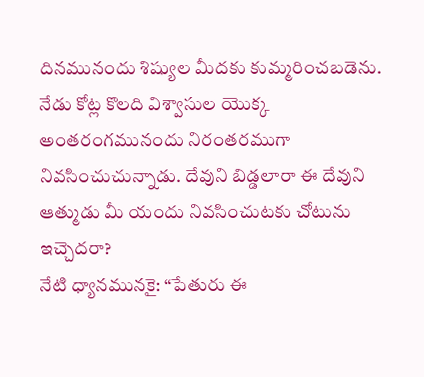దినమునందు శిష్యుల మీదకు కుమ్మరించబడెను. నేడు కోట్ల కొలది విశ్వాసుల యొక్క అంతరంగమునందు నిరంతరముగా నివసించుచున్నాడు. దేవుని బిడ్డలారా ఈ దేవుని ఆత్ముడు మీ యందు నివసించుటకు చోటును ఇచ్చెదరా?
నేటి ధ్యానమునకై: “పేతురు ఈ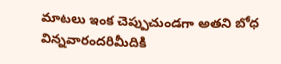మాటలు ఇంక చెప్పుచుండగా అతని బోధ విన్నవారందరిమీదికి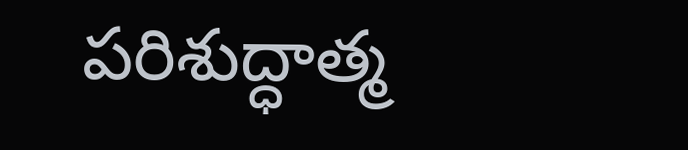పరిశుద్ధాత్మ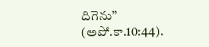దిగెను” (అపో.కా.10:44).